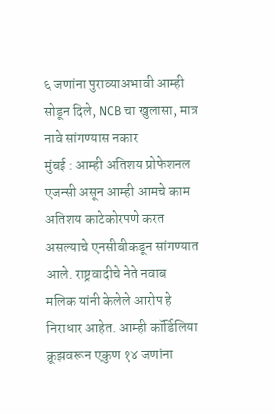६ जणांना पुराव्याअभावी आम्ही सोडून दिले, NCB चा खुलासा, मात्र नावे सांगण्यास नकार
मुंबई : आम्ही अतिशय प्रोफेशनल एजन्सी असून आम्ही आमचे काम अतिशय काटेकोरपणे करत असल्याचे एनसीबीकडून सांगण्यात आले. राष्ट्रवादीचे नेते नवाब मलिक यांनी केलेले आरोप हे निराधार आहेत. आम्ही कॉर्डिलिया क्रूझवरून एकुण १४ जणांना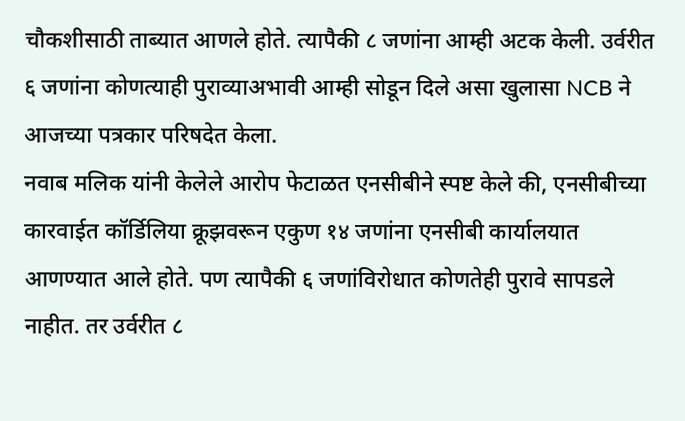चौकशीसाठी ताब्यात आणले होते. त्यापैकी ८ जणांना आम्ही अटक केली. उर्वरीत ६ जणांना कोणत्याही पुराव्याअभावी आम्ही सोडून दिले असा खुलासा NCB ने आजच्या पत्रकार परिषदेत केला.
नवाब मलिक यांनी केलेले आरोप फेटाळत एनसीबीने स्पष्ट केले की, एनसीबीच्या कारवाईत कॉर्डिलिया क्रूझवरून एकुण १४ जणांना एनसीबी कार्यालयात आणण्यात आले होते. पण त्यापैकी ६ जणांविरोधात कोणतेही पुरावे सापडले नाहीत. तर उर्वरीत ८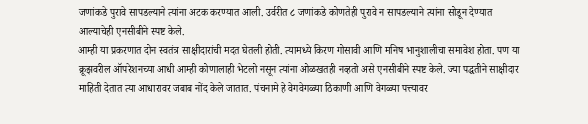जणांकडे पुरावे सापडल्याने त्यांना अटक करण्यात आली. उर्वरीत ८ जणांकडे कोणतेही पुरावे न सापडल्याने त्यांना सोडून देण्यात आल्याचेही एनसीबीने स्पष्ट केले.
आम्ही या प्रकरणात दोन स्वतंत्र साक्षीदारांची मदत घेतली होती. त्यामध्ये किरण गोसावी आणि मनिष भानुशालीचा समावेश होता. पण या क्रूझवरील ऑपरेशनच्या आधी आम्ही कोणालाही भेटलो नसून त्यांना ओळखतही नव्हतो असे एनसीबीने स्पष्ट केले. ज्या पद्धतीने साक्षीदार माहिती देतात त्या आधारावर जबाब नोंद केले जातात. पंचनामे हे वेगवेगळ्या ठिकाणी आणि वेगळ्या पत्त्यावर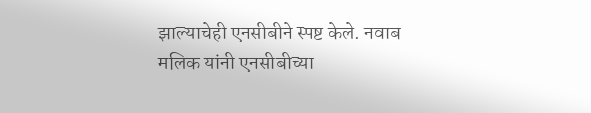झाल्याचेही एनसीबीने स्पष्ट केले. नवाब मलिक यांनी एनसीबीच्या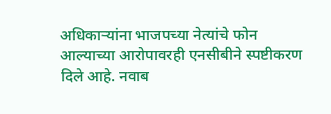अधिकाऱ्यांना भाजपच्या नेत्यांचे फोन आल्याच्या आरोपावरही एनसीबीने स्पष्टीकरण दिले आहे. नवाब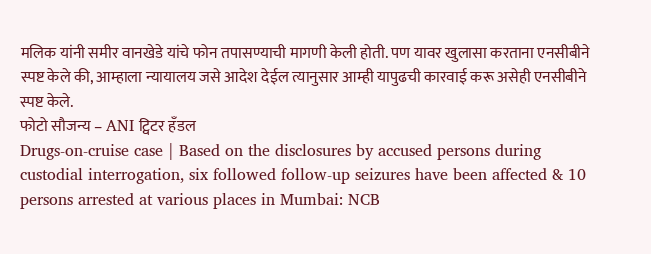मलिक यांनी समीर वानखेडे यांचे फोन तपासण्याची मागणी केली होती. पण यावर खुलासा करताना एनसीबीने स्पष्ट केले की, आम्हाला न्यायालय जसे आदेश देईल त्यानुसार आम्ही यापुढची कारवाई करू असेही एनसीबीने स्पष्ट केले.
फोटो सौजन्य – ANI ट्विटर हँडल
Drugs-on-cruise case | Based on the disclosures by accused persons during custodial interrogation, six followed follow-up seizures have been affected & 10 persons arrested at various places in Mumbai: NCB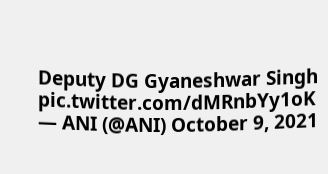Deputy DG Gyaneshwar Singh pic.twitter.com/dMRnbYy1oK
— ANI (@ANI) October 9, 2021